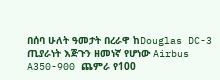በሰባ ሁለት ዓመታት በረራዋ ከDouglas DC-3 ጢያራነት እጅጉን ዘመነኛ የሆነው Airbus A350-900 ጨምራ የ100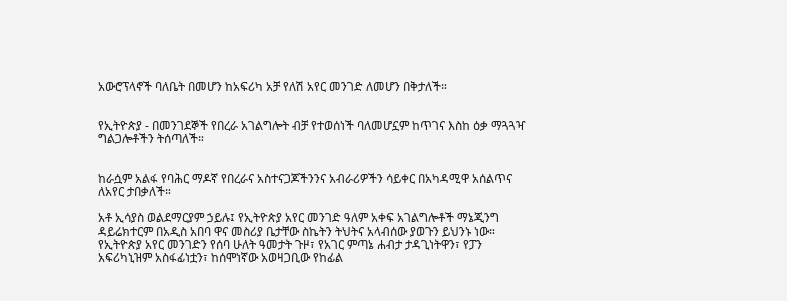አውሮፕላኖች ባለቤት በመሆን ከአፍሪካ አቻ የለሽ አየር መንገድ ለመሆን በቅታለች።


የኢትዮጵያ - በመንገደኞች የበረራ አገልግሎት ብቻ የተወሰነች ባለመሆኗም ከጥገና እስከ ዕቃ ማጓጓዣ ግልጋሎቶችን ትሰጣለች።


ከራሷም አልፋ የባሕር ማዶኛ የበረራና አስተናጋጆችንንና አብራሪዎችን ሳይቀር በአካዳሚዋ አሰልጥና ለአየር ታበቃለች።

አቶ ኢሳያስ ወልደማርያም ኃይሉ፤ የኢትዮጵያ አየር መንገድ ዓለም አቀፍ አገልግሎቶች ማኔጂንግ ዳይሬክተርም በአዲስ አበባ ዋና መስሪያ ቤታቸው ስኬትን ትህትና አላብሰው ያወጉን ይህንኑ ነው። የኢትዮጵያ አየር መንገድን የሰባ ሁለት ዓመታት ጉዞ፣ የአገር ምጣኔ ሐብታ ታዳጊነትዋን፣ የፓን አፍሪካኒዝም አስፋፊነቷን፣ ከሰሞነኛው አወዛጋቢው የከፊል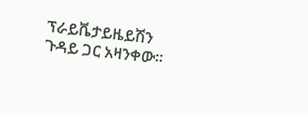ፕራይቬታይዜይሽን ጉዳይ ጋር አዛንቀው።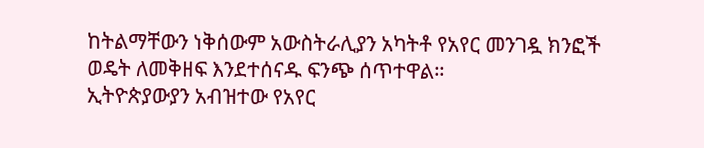ከትልማቸውን ነቅሰውም አውስትራሊያን አካትቶ የአየር መንገዷ ክንፎች ወዴት ለመቅዘፍ እንደተሰናዱ ፍንጭ ሰጥተዋል።
ኢትዮጵያውያን አብዝተው የአየር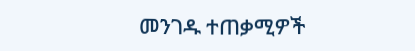መንገዱ ተጠቃሚዎች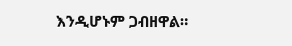እንዲሆኑም ጋብዘዋል።